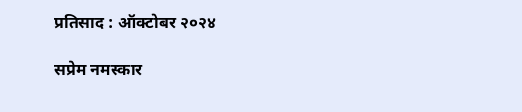प्रतिसाद : ऑक्टोबर २०२४

सप्रेम नमस्कार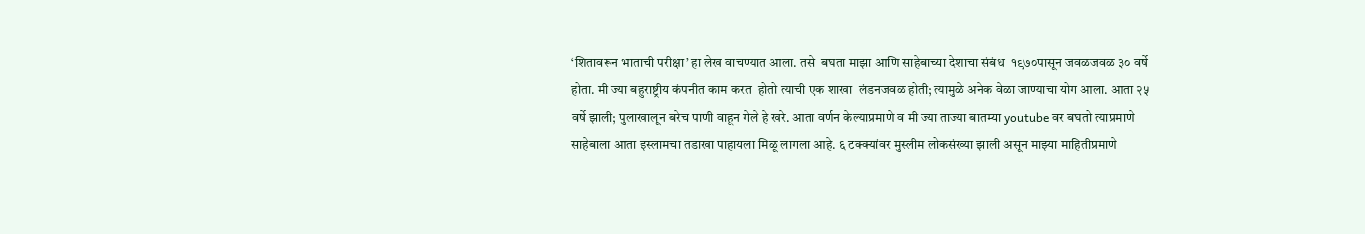‘शितावरून भाताची परीक्षा’ हा लेख वाचण्यात आला. तसे  बघता माझा आणि साहेबाच्या देशाचा संबंध  १९७०पासून जवळजवळ ३० वर्षे होता. मी ज्या बहुराष्ट्रीय कंपनीत काम करत  होतो त्याची एक शाखा  लंडनजवळ होती; त्यामुळे अनेक वेळा जाण्याचा योग आला. आता २५ वर्षे झाली; पुलाखालून बरेच पाणी वाहून गेले हे खरे. आता वर्णन केल्याप्रमाणे व मी ज्या ताज्या बातम्या youtube वर बघतो त्याप्रमाणे साहेबाला आता इस्लामचा तडाखा पाहायला मिळू लागला आहे. ६ टक्क्यांवर मुस्लीम लोकसंख्या झाली असून माझ्या माहितीप्रमाणे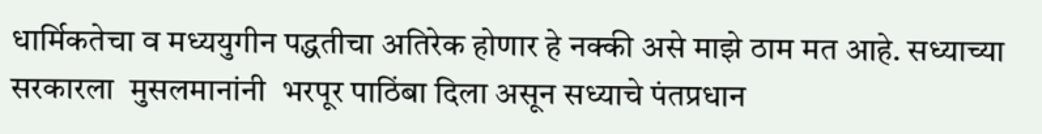धार्मिकतेचा व मध्ययुगीन पद्धतीचा अतिरेक होणार हे नक्की असे माझे ठाम मत आहे. सध्याच्या  सरकारला  मुसलमानांनी  भरपूर पाठिंबा दिला असून सध्याचे पंतप्रधान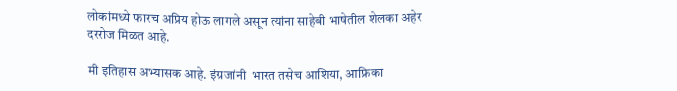लोकांमध्ये फारच अप्रिय होऊ लागले असून त्यांना साहेबी भाषेतील शेलका अहेर दररोज मिळत आहे.

मी इतिहास अभ्यासक आहे. इंग्रजांनी  भारत तसेच आशिया, आफ्रिका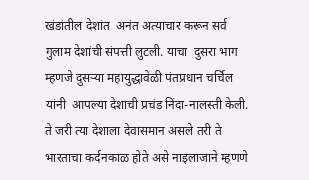खंडांतील देशांत  अनंत अत्याचार करून सर्व गुलाम देशांची संपत्ती लुटली. याचा  दुसरा भाग म्हणजे दुसऱ्या महायुद्धावेळी पंतप्रधान चर्चिल यांनी  आपल्या देशाची प्रचंड निंदा-नालस्ती केली. ते जरी त्या देशाला देवासमान असले तरी ते भारताचा कर्दनकाळ होते असे नाइलाजाने म्हणणे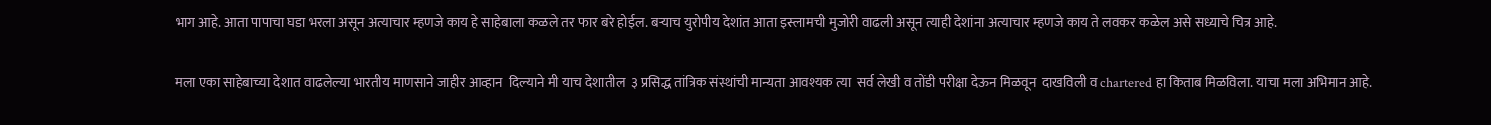भाग आहे. आता पापाचा घडा भरला असून अत्याचार म्हणजे काय हे साहेबाला कळले तर फार बरे होईल. बऱ्याच युरोपीय देशांत आता इस्लामची मुजोरी वाढली असून त्याही देशांना अत्याचार म्हणजे काय ते लवकर कळेल असे सध्याचे चित्र आहे.

मला एका साहेबाच्या देशात वाढलेल्या भारतीय माणसाने जाहीर आव्हान  दिल्याने मी याच देशातील  ३ प्रसिद्ध तांत्रिक संस्थांची मान्यता आवश्यक त्या  सर्व लेखी व तोंडी परीक्षा देऊन मिळवून  दाखविली व chartered हा किताब मिळविला. याचा मला अभिमान आहे.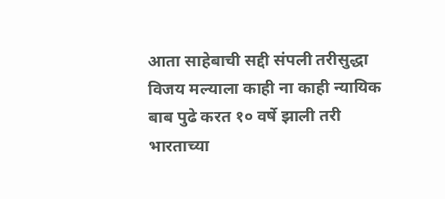आता साहेबाची सद्दी संपली तरीसुद्धा विजय मल्याला काही ना काही न्यायिक बाब पुढे करत १० वर्षे झाली तरी भारताच्या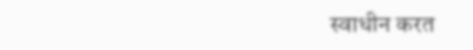स्वाधीन करत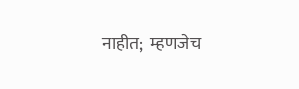नाहीत;  म्हणजेच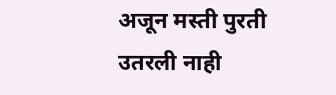अजून मस्ती पुरती  उतरली नाही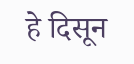हे दिसून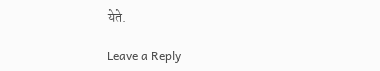येते.

Leave a Reply